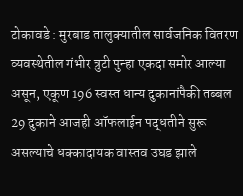टोकावडे : मुरबाड तालुक्यातील सार्वजनिक वितरण व्यवस्थेतील गंभीर त्रुटी पुन्हा एकदा समोर आल्या असून, एकूण 196 स्वस्त धान्य दुकानांपैकी तब्बल 29 दुकाने आजही ऑफलाईन पद्धतीने सुरू असल्याचे धक्कादायक वास्तव उघड झाले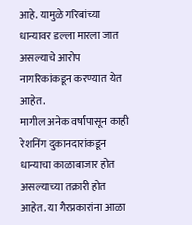आहे. यामुळे गरिबांच्या धान्यावर डल्ला मारला जात असल्याचे आरोप नागरिकांकडून करण्यात येत आहेत.
मागील अनेक वर्षांपासून काही रेशनिंग दुकानदारांकडून धान्याचा काळाबाजार होत असल्याच्या तक्रारी होत आहेत. या गैरप्रकारांना आळा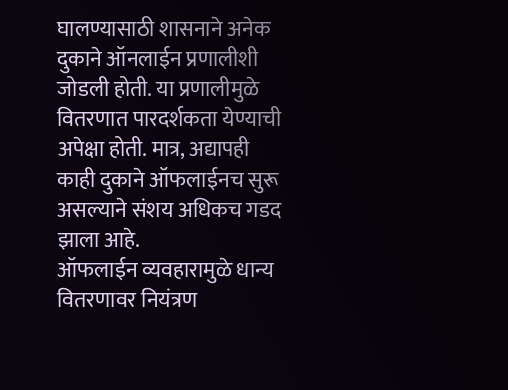घालण्यासाठी शासनाने अनेक दुकाने ऑनलाईन प्रणालीशी जोडली होती. या प्रणालीमुळे वितरणात पारदर्शकता येण्याची अपेक्षा होती. मात्र, अद्यापही काही दुकाने ऑफलाईनच सुरू असल्याने संशय अधिकच गडद झाला आहे.
ऑफलाईन व्यवहारामुळे धान्य वितरणावर नियंत्रण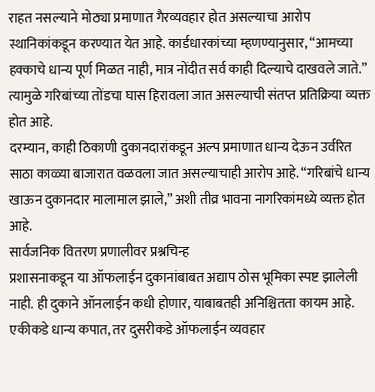राहत नसल्याने मोठ्या प्रमाणात गैरव्यवहार होत असल्याचा आरोप स्थानिकांकडून करण्यात येत आहे. कार्डधारकांच्या म्हणण्यानुसार, “आमच्या हक्काचे धान्य पूर्ण मिळत नाही, मात्र नोंदीत सर्व काही दिल्याचे दाखवले जाते.” त्यामुळे गरिबांच्या तोंडचा घास हिरावला जात असल्याची संतप्त प्रतिक्रिया व्यक्त होत आहे.
दरम्यान, काही ठिकाणी दुकानदारांकडून अल्प प्रमाणात धान्य देऊन उर्वरित साठा काळ्या बाजारात वळवला जात असल्याचाही आरोप आहे. “गरिबांचे धान्य खाऊन दुकानदार मालामाल झाले,” अशी तीव्र भावना नागरिकांमध्ये व्यक्त होत आहे.
सार्वजनिक वितरण प्रणालीवर प्रश्नचिन्ह
प्रशासनाकडून या ऑफलाईन दुकानांबाबत अद्याप ठोस भूमिका स्पष्ट झालेली नाही. ही दुकाने ऑनलाईन कधी होणार, याबाबतही अनिश्चितता कायम आहे. एकीकडे धान्य कपात, तर दुसरीकडे ऑफलाईन व्यवहार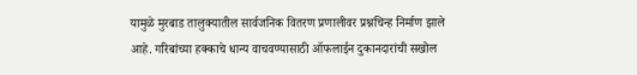यामुळे मुरबाड तालुक्यातील सार्वजनिक वितरण प्रणालीवर प्रश्नचिन्ह निर्माण झाले आहे. गरिबांच्या हक्काचे धान्य वाचवण्यासाठी ऑफलाईन दुकानदारांची सखोल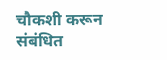चौकशी करून संबंधित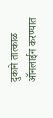दुकाने तात्काळ ऑनलाईन करण्यात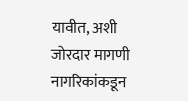यावीत, अशी जोरदार मागणी नागरिकांकडून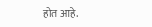होत आहे.